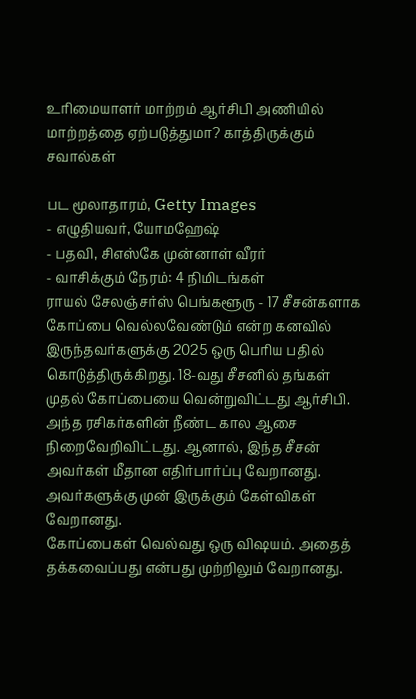உரிமையாளர் மாற்றம் ஆர்சிபி அணியில் மாற்றத்தை ஏற்படுத்துமா? காத்திருக்கும் சவால்கள்

பட மூலாதாரம், Getty Images
- எழுதியவர், யோமஹேஷ்
- பதவி, சிஎஸ்கே முன்னாள் வீரர்
- வாசிக்கும் நேரம்: 4 நிமிடங்கள்
ராயல் சேலஞ்சர்ஸ் பெங்களூரு - 17 சீசன்களாக கோப்பை வெல்லவேண்டும் என்ற கனவில் இருந்தவர்களுக்கு 2025 ஒரு பெரிய பதில் கொடுத்திருக்கிறது. 18-வது சீசனில் தங்கள் முதல் கோப்பையை வென்றுவிட்டது ஆர்சிபி. அந்த ரசிகர்களின் நீண்ட கால ஆசை நிறைவேறிவிட்டது. ஆனால், இந்த சீசன் அவர்கள் மீதான எதிர்பார்ப்பு வேறானது. அவர்களுக்கு முன் இருக்கும் கேள்விகள் வேறானது.
கோப்பைகள் வெல்வது ஒரு விஷயம். அதைத் தக்கவைப்பது என்பது முற்றிலும் வேறானது.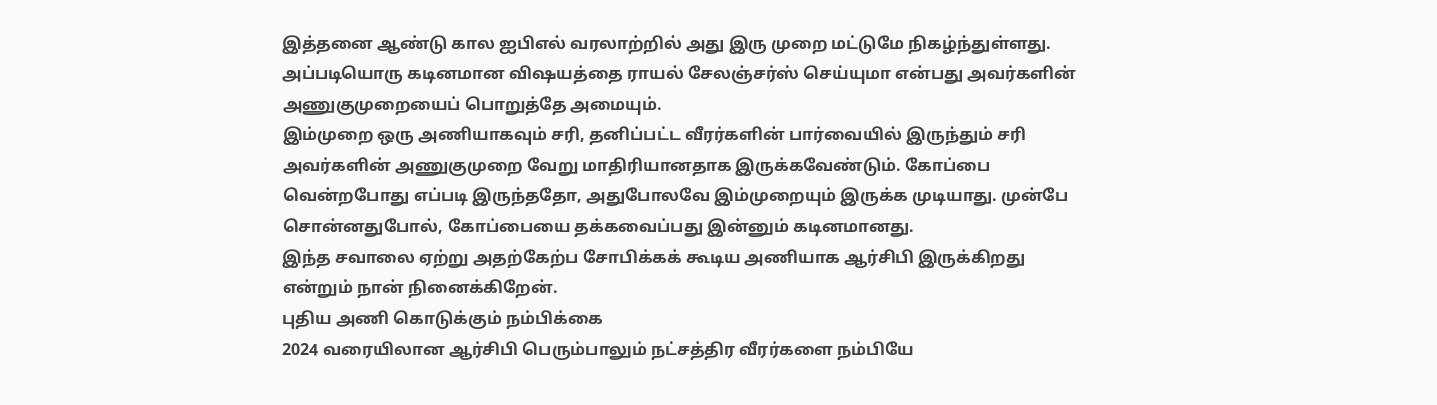இத்தனை ஆண்டு கால ஐபிஎல் வரலாற்றில் அது இரு முறை மட்டுமே நிகழ்ந்துள்ளது. அப்படியொரு கடினமான விஷயத்தை ராயல் சேலஞ்சர்ஸ் செய்யுமா என்பது அவர்களின் அணுகுமுறையைப் பொறுத்தே அமையும்.
இம்முறை ஒரு அணியாகவும் சரி, தனிப்பட்ட வீரர்களின் பார்வையில் இருந்தும் சரி அவர்களின் அணுகுமுறை வேறு மாதிரியானதாக இருக்கவேண்டும். கோப்பை வென்றபோது எப்படி இருந்ததோ, அதுபோலவே இம்முறையும் இருக்க முடியாது. முன்பே சொன்னதுபோல், கோப்பையை தக்கவைப்பது இன்னும் கடினமானது.
இந்த சவாலை ஏற்று அதற்கேற்ப சோபிக்கக் கூடிய அணியாக ஆர்சிபி இருக்கிறது என்றும் நான் நினைக்கிறேன்.
புதிய அணி கொடுக்கும் நம்பிக்கை
2024 வரையிலான ஆர்சிபி பெரும்பாலும் நட்சத்திர வீரர்களை நம்பியே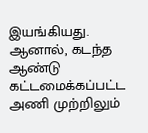இயங்கியது. ஆனால், கடந்த ஆண்டு கட்டமைக்கப்பட்ட அணி முற்றிலும்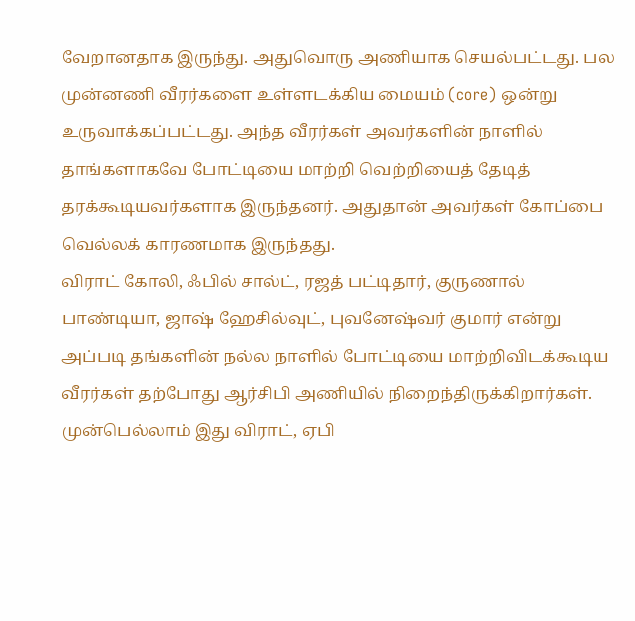வேறானதாக இருந்து. அதுவொரு அணியாக செயல்பட்டது. பல முன்னணி வீரர்களை உள்ளடக்கிய மையம் (core) ஒன்று உருவாக்கப்பட்டது. அந்த வீரர்கள் அவர்களின் நாளில் தாங்களாகவே போட்டியை மாற்றி வெற்றியைத் தேடித் தரக்கூடியவர்களாக இருந்தனர். அதுதான் அவர்கள் கோப்பை வெல்லக் காரணமாக இருந்தது.
விராட் கோலி, ஃபில் சால்ட், ரஜத் பட்டிதார், குருணால் பாண்டியா, ஜாஷ் ஹேசில்வுட், புவனேஷ்வர் குமார் என்று அப்படி தங்களின் நல்ல நாளில் போட்டியை மாற்றிவிடக்கூடிய வீரர்கள் தற்போது ஆர்சிபி அணியில் நிறைந்திருக்கிறார்கள்.
முன்பெல்லாம் இது விராட், ஏபி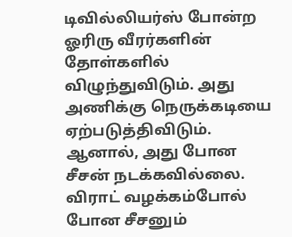டிவில்லியர்ஸ் போன்ற ஓரிரு வீரர்களின் தோள்களில் விழுந்துவிடும். அது அணிக்கு நெருக்கடியை ஏற்படுத்திவிடும். ஆனால், அது போன சீசன் நடக்கவில்லை.
விராட் வழக்கம்போல் போன சீசனும்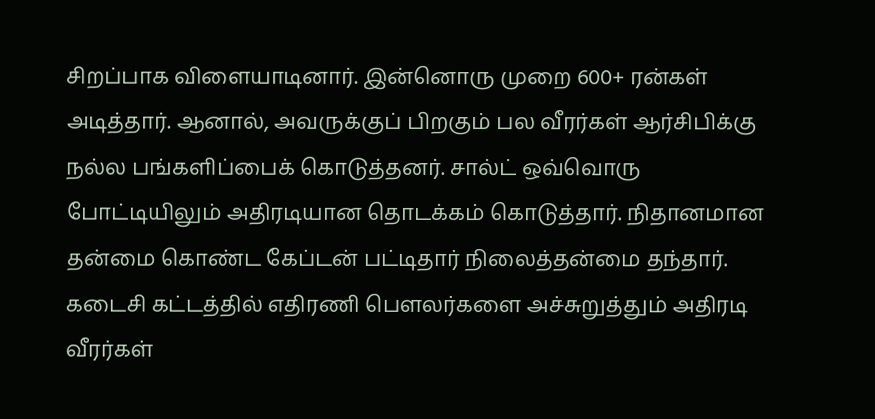சிறப்பாக விளையாடினார். இன்னொரு முறை 600+ ரன்கள் அடித்தார். ஆனால், அவருக்குப் பிறகும் பல வீரர்கள் ஆர்சிபிக்கு நல்ல பங்களிப்பைக் கொடுத்தனர். சால்ட் ஒவ்வொரு போட்டியிலும் அதிரடியான தொடக்கம் கொடுத்தார். நிதானமான தன்மை கொண்ட கேப்டன் பட்டிதார் நிலைத்தன்மை தந்தார். கடைசி கட்டத்தில் எதிரணி பௌலர்களை அச்சுறுத்தும் அதிரடி வீரர்கள்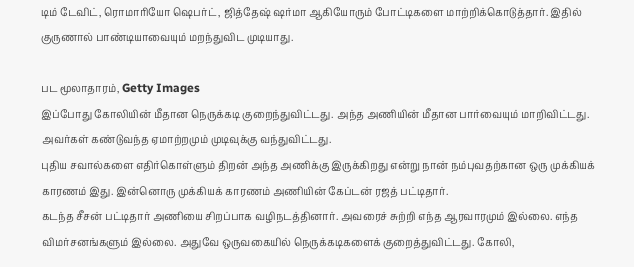டிம் டேவிட், ரொமாரியோ ஷெபர்ட், ஜித்தேஷ் ஷர்மா ஆகியோரும் போட்டிகளை மாற்றிக்கொடுத்தார். இதில் குருணால் பாண்டியாவையும் மறந்துவிட முடியாது.

பட மூலாதாரம், Getty Images
இப்போது கோலியின் மீதான நெருக்கடி குறைந்துவிட்டது. அந்த அணியின் மீதான பார்வையும் மாறிவிட்டது. அவர்கள் கண்டுவந்த ஏமாற்றமும் முடிவுக்கு வந்துவிட்டது.
புதிய சவால்களை எதிர்கொள்ளும் திறன் அந்த அணிக்கு இருக்கிறது என்று நான் நம்புவதற்கான ஒரு முக்கியக் காரணம் இது. இன்னொரு முக்கியக் காரணம் அணியின் கேப்டன் ரஜத் பட்டிதார்.
கடந்த சீசன் பட்டிதார் அணியை சிறப்பாக வழிநடத்தினார். அவரைச் சுற்றி எந்த ஆரவாரமும் இல்லை. எந்த விமர்சனங்களும் இல்லை. அதுவே ஒருவகையில் நெருக்கடிகளைக் குறைத்துவிட்டது. கோலி,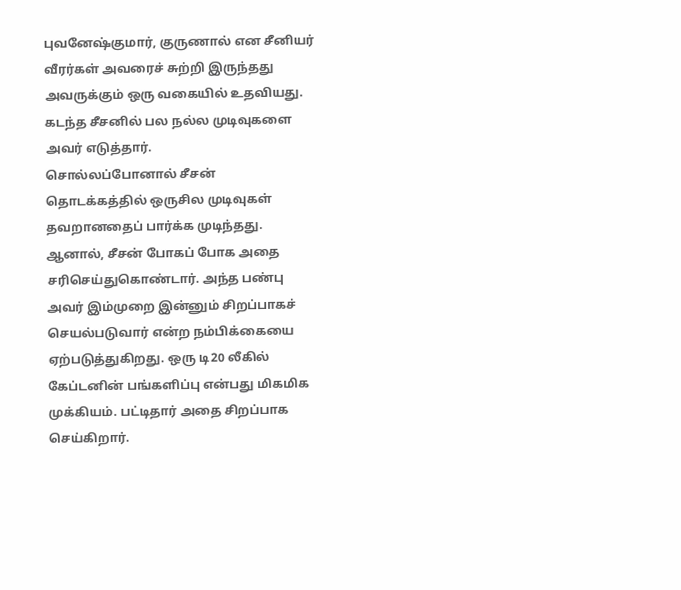புவனேஷ்குமார், குருணால் என சீனியர் வீரர்கள் அவரைச் சுற்றி இருந்தது அவருக்கும் ஒரு வகையில் உதவியது. கடந்த சீசனில் பல நல்ல முடிவுகளை அவர் எடுத்தார்.
சொல்லப்போனால் சீசன் தொடக்கத்தில் ஒருசில முடிவுகள் தவறானதைப் பார்க்க முடிந்தது. ஆனால், சீசன் போகப் போக அதை சரிசெய்துகொண்டார். அந்த பண்பு அவர் இம்முறை இன்னும் சிறப்பாகச் செயல்படுவார் என்ற நம்பிக்கையை ஏற்படுத்துகிறது. ஒரு டி20 லீகில் கேப்டனின் பங்களிப்பு என்பது மிகமிக முக்கியம். பட்டிதார் அதை சிறப்பாக செய்கிறார்.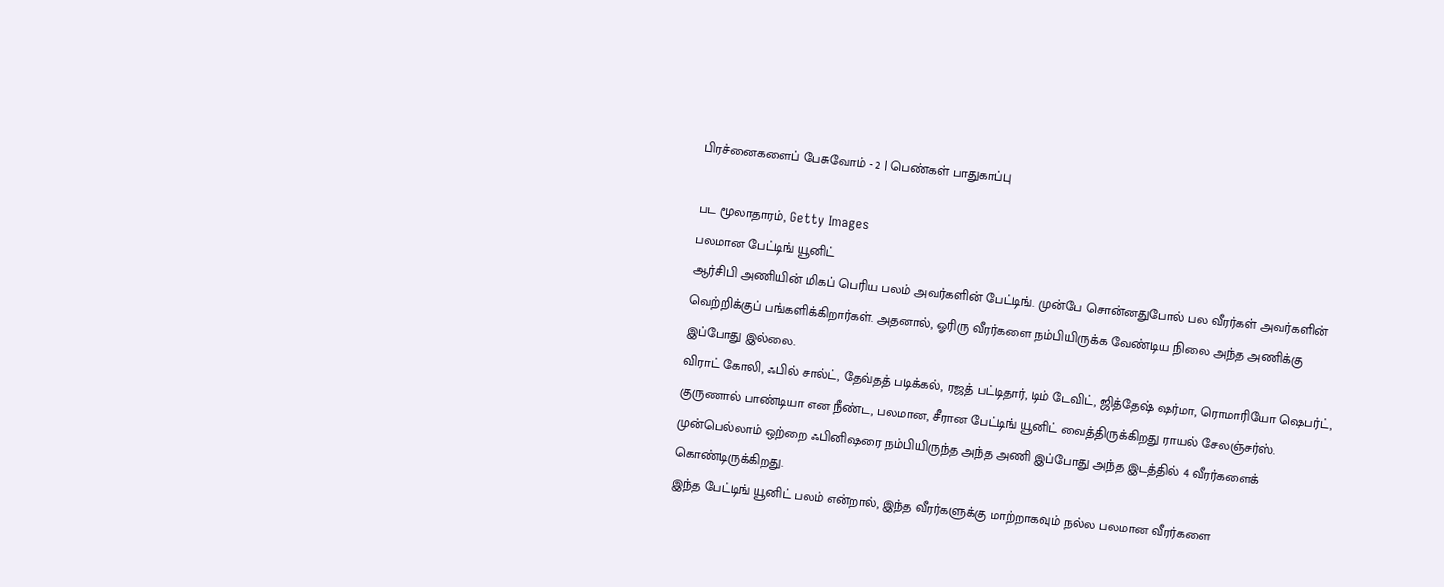பிரச்னைகளைப் பேசுவோம் - 2 | பெண்கள் பாதுகாப்பு

பட மூலாதாரம், Getty Images
பலமான பேட்டிங் யூனிட்
ஆர்சிபி அணியின் மிகப் பெரிய பலம் அவர்களின் பேட்டிங். முன்பே சொன்னதுபோல் பல வீரர்கள் அவர்களின் வெற்றிக்குப் பங்களிக்கிறார்கள். அதனால், ஓரிரு வீரர்களை நம்பியிருக்க வேண்டிய நிலை அந்த அணிக்கு இப்போது இல்லை.
விராட் கோலி, ஃபில் சால்ட், தேவ்தத் படிக்கல், ரஜத் பட்டிதார், டிம் டேவிட், ஜித்தேஷ் ஷர்மா, ரொமாரியோ ஷெபர்ட், குருணால் பாண்டியா என நீண்ட, பலமான, சீரான பேட்டிங் யூனிட் வைத்திருக்கிறது ராயல் சேலஞ்சர்ஸ். முன்பெல்லாம் ஒற்றை ஃபினிஷரை நம்பியிருந்த அந்த அணி இப்போது அந்த இடத்தில் 4 வீரர்களைக் கொண்டிருக்கிறது.
இந்த பேட்டிங் யூனிட் பலம் என்றால், இந்த வீரர்களுக்கு மாற்றாகவும் நல்ல பலமான வீரர்களை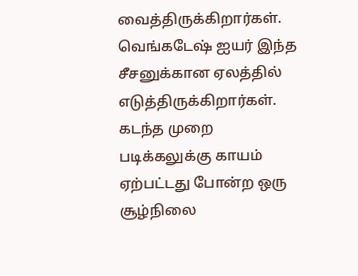வைத்திருக்கிறார்கள். வெங்கடேஷ் ஐயர் இந்த சீசனுக்கான ஏலத்தில் எடுத்திருக்கிறார்கள். கடந்த முறை படிக்கலுக்கு காயம் ஏற்பட்டது போன்ற ஒரு சூழ்நிலை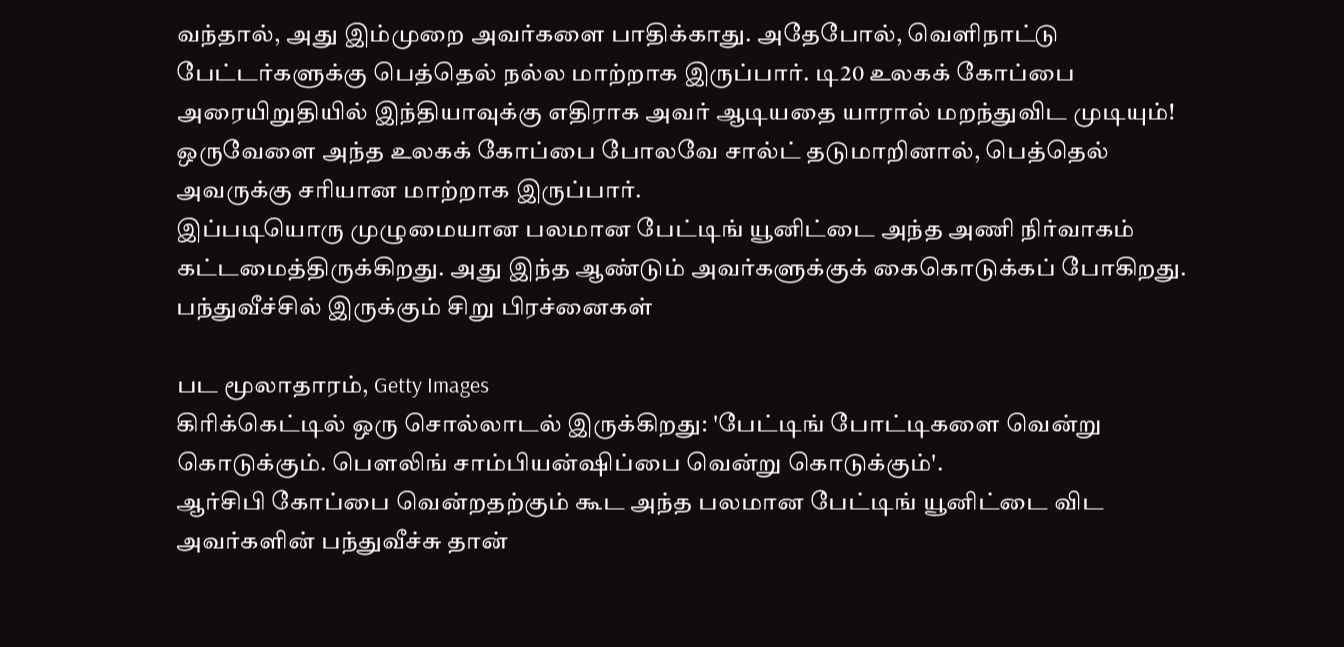வந்தால், அது இம்முறை அவர்களை பாதிக்காது. அதேபோல், வெளிநாட்டு பேட்டர்களுக்கு பெத்தெல் நல்ல மாற்றாக இருப்பார். டி20 உலகக் கோப்பை அரையிறுதியில் இந்தியாவுக்கு எதிராக அவர் ஆடியதை யாரால் மறந்துவிட முடியும்! ஒருவேளை அந்த உலகக் கோப்பை போலவே சால்ட் தடுமாறினால், பெத்தெல் அவருக்கு சரியான மாற்றாக இருப்பார்.
இப்படியொரு முழுமையான பலமான பேட்டிங் யூனிட்டை அந்த அணி நிர்வாகம் கட்டமைத்திருக்கிறது. அது இந்த ஆண்டும் அவர்களுக்குக் கைகொடுக்கப் போகிறது.
பந்துவீச்சில் இருக்கும் சிறு பிரச்னைகள்

பட மூலாதாரம், Getty Images
கிரிக்கெட்டில் ஒரு சொல்லாடல் இருக்கிறது: 'பேட்டிங் போட்டிகளை வென்று கொடுக்கும். பௌலிங் சாம்பியன்ஷிப்பை வென்று கொடுக்கும்'.
ஆர்சிபி கோப்பை வென்றதற்கும் கூட அந்த பலமான பேட்டிங் யூனிட்டை விட அவர்களின் பந்துவீச்சு தான்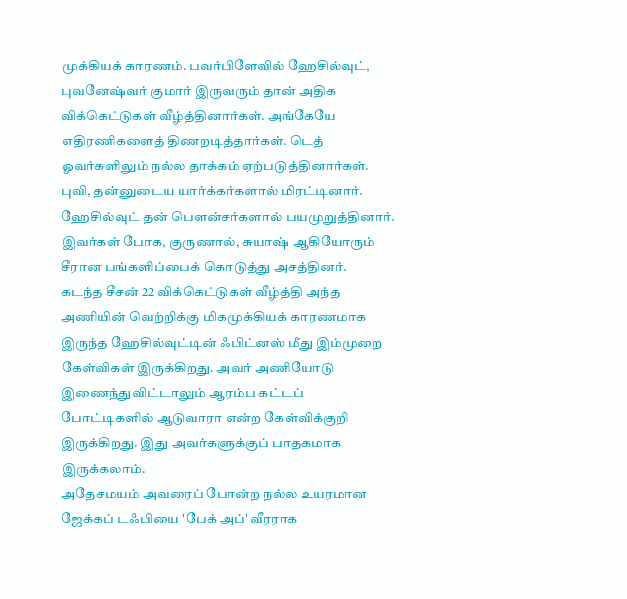முக்கியக் காரணம். பவர்பிளேவில் ஹேசில்வுட், புவனேஷ்வர் குமார் இருவரும் தான் அதிக விக்கெட்டுகள் வீழ்த்தினார்கள். அங்கேயே எதிரணிகளைத் திணறடித்தார்கள். டெத் ஓவர்களிலும் நல்ல தாக்கம் ஏற்படுத்தினார்கள். புவி, தன்னுடைய யார்க்கர்களால் மிரட்டினார். ஹேசில்வுட் தன் பௌன்சர்களால் பயமுறுத்தினார். இவர்கள் போக, குருணால், சுயாஷ் ஆகியோரும் சீரான பங்களிப்பைக் கொடுத்து அசத்தினர்.
கடந்த சீசன் 22 விக்கெட்டுகள் வீழ்த்தி அந்த அணியின் வெற்றிக்கு மிகமுக்கியக் காரணமாக இருந்த ஹேசில்வுட்டின் ஃபிட்னஸ் மீது இம்முறை கேள்விகள் இருக்கிறது. அவர் அணியோடு இணைந்துவிட்டாலும் ஆரம்ப கட்டப் போட்டிகளில் ஆடுவாரா என்ற கேள்விக்குறி இருக்கிறது. இது அவர்களுக்குப் பாதகமாக இருக்கலாம்.
அதேசமயம் அவரைப் போன்ற நல்ல உயரமான ஜேக்கப் டஃபியை 'பேக் அப்' வீரராக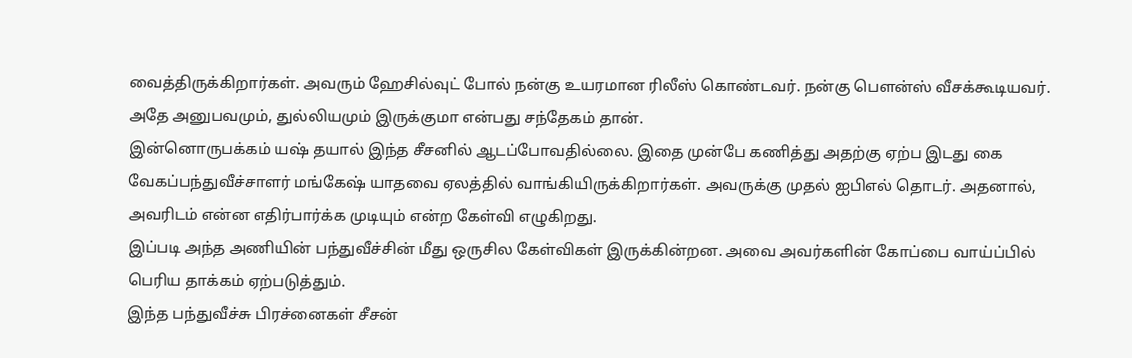வைத்திருக்கிறார்கள். அவரும் ஹேசில்வுட் போல் நன்கு உயரமான ரிலீஸ் கொண்டவர். நன்கு பௌன்ஸ் வீசக்கூடியவர். அதே அனுபவமும், துல்லியமும் இருக்குமா என்பது சந்தேகம் தான்.
இன்னொருபக்கம் யஷ் தயால் இந்த சீசனில் ஆடப்போவதில்லை. இதை முன்பே கணித்து அதற்கு ஏற்ப இடது கை வேகப்பந்துவீச்சாளர் மங்கேஷ் யாதவை ஏலத்தில் வாங்கியிருக்கிறார்கள். அவருக்கு முதல் ஐபிஎல் தொடர். அதனால், அவரிடம் என்ன எதிர்பார்க்க முடியும் என்ற கேள்வி எழுகிறது.
இப்படி அந்த அணியின் பந்துவீச்சின் மீது ஒருசில கேள்விகள் இருக்கின்றன. அவை அவர்களின் கோப்பை வாய்ப்பில் பெரிய தாக்கம் ஏற்படுத்தும்.
இந்த பந்துவீச்சு பிரச்னைகள் சீசன்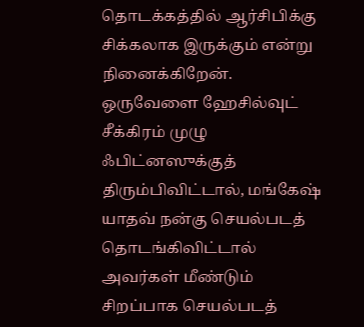தொடக்கத்தில் ஆர்சிபிக்கு சிக்கலாக இருக்கும் என்று நினைக்கிறேன். ஒருவேளை ஹேசில்வுட் சீக்கிரம் முழு ஃபிட்னஸுக்குத் திரும்பிவிட்டால், மங்கேஷ் யாதவ் நன்கு செயல்படத் தொடங்கிவிட்டால் அவர்கள் மீண்டும் சிறப்பாக செயல்படத்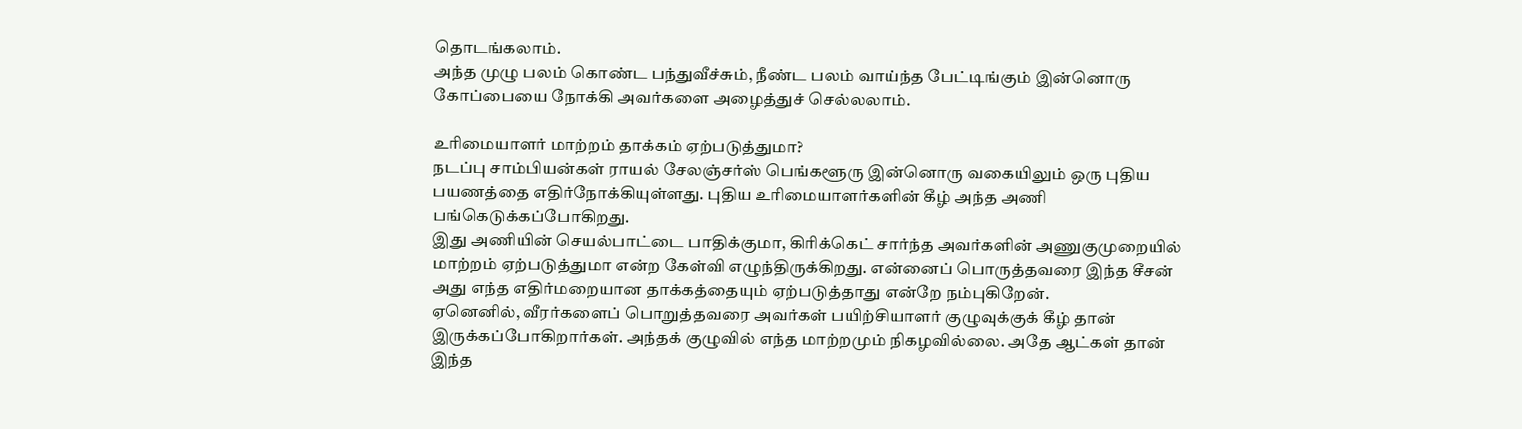தொடங்கலாம்.
அந்த முழு பலம் கொண்ட பந்துவீச்சும், நீண்ட பலம் வாய்ந்த பேட்டிங்கும் இன்னொரு கோப்பையை நோக்கி அவர்களை அழைத்துச் செல்லலாம்.

உரிமையாளர் மாற்றம் தாக்கம் ஏற்படுத்துமா?
நடப்பு சாம்பியன்கள் ராயல் சேலஞ்சர்ஸ் பெங்களூரு இன்னொரு வகையிலும் ஒரு புதிய பயணத்தை எதிர்நோக்கியுள்ளது. புதிய உரிமையாளர்களின் கீழ் அந்த அணி பங்கெடுக்கப்போகிறது.
இது அணியின் செயல்பாட்டை பாதிக்குமா, கிரிக்கெட் சார்ந்த அவர்களின் அணுகுமுறையில் மாற்றம் ஏற்படுத்துமா என்ற கேள்வி எழுந்திருக்கிறது. என்னைப் பொருத்தவரை இந்த சீசன் அது எந்த எதிர்மறையான தாக்கத்தையும் ஏற்படுத்தாது என்றே நம்புகிறேன்.
ஏனெனில், வீரர்களைப் பொறுத்தவரை அவர்கள் பயிற்சியாளர் குழுவுக்குக் கீழ் தான் இருக்கப்போகிறார்கள். அந்தக் குழுவில் எந்த மாற்றமும் நிகழவில்லை. அதே ஆட்கள் தான் இந்த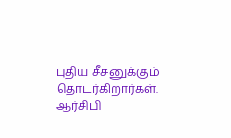புதிய சீசனுக்கும் தொடர்கிறார்கள்.
ஆர்சிபி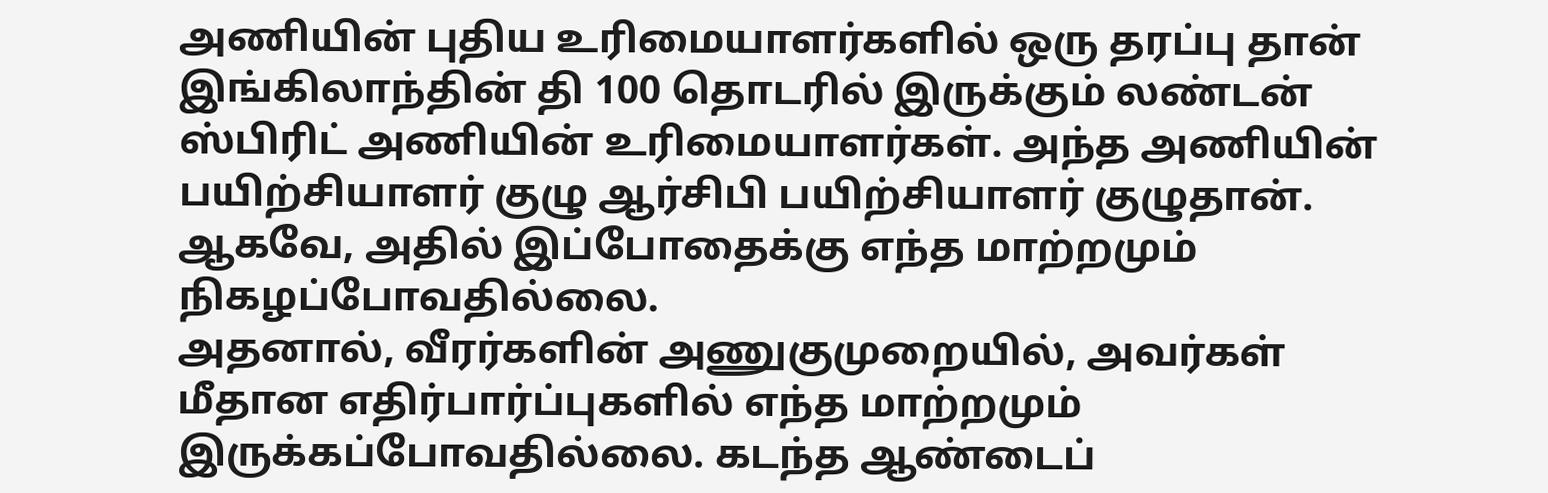அணியின் புதிய உரிமையாளர்களில் ஒரு தரப்பு தான் இங்கிலாந்தின் தி 100 தொடரில் இருக்கும் லண்டன் ஸ்பிரிட் அணியின் உரிமையாளர்கள். அந்த அணியின் பயிற்சியாளர் குழு ஆர்சிபி பயிற்சியாளர் குழுதான். ஆகவே, அதில் இப்போதைக்கு எந்த மாற்றமும் நிகழப்போவதில்லை.
அதனால், வீரர்களின் அணுகுமுறையில், அவர்கள் மீதான எதிர்பார்ப்புகளில் எந்த மாற்றமும் இருக்கப்போவதில்லை. கடந்த ஆண்டைப்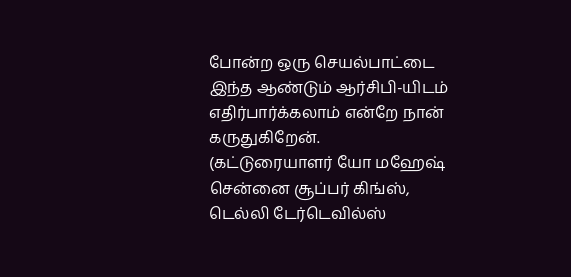போன்ற ஒரு செயல்பாட்டை இந்த ஆண்டும் ஆர்சிபி-யிடம் எதிர்பார்க்கலாம் என்றே நான் கருதுகிறேன்.
(கட்டுரையாளர் யோ மஹேஷ் சென்னை சூப்பர் கிங்ஸ், டெல்லி டேர்டெவில்ஸ்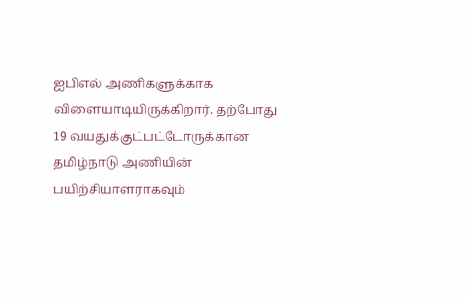ஐபிஎல் அணிகளுக்காக விளையாடியிருக்கிறார். தற்போது 19 வயதுக்குட்பட்டோருக்கான தமிழ்நாடு அணியின் பயிற்சியாளராகவும்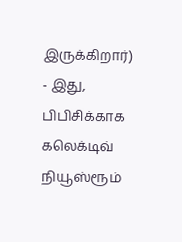இருக்கிறார்)
- இது, பிபிசிக்காக கலெக்டிவ் நியூஸ்ரூம்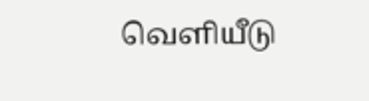வெளியீடு